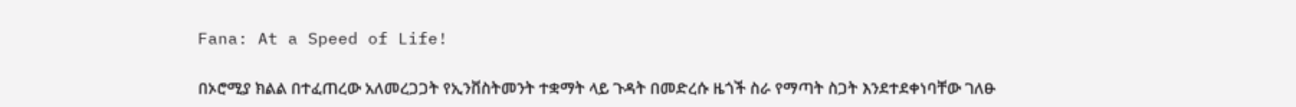Fana: At a Speed of Life!

በኦሮሚያ ክልል በተፈጠረው አለመረጋጋት የኢንቨስትመንት ተቋማት ላይ ጉዳት በመድረሱ ዜጎች ስራ የማጣት ስጋት እንደተደቀነባቸው ገለፁ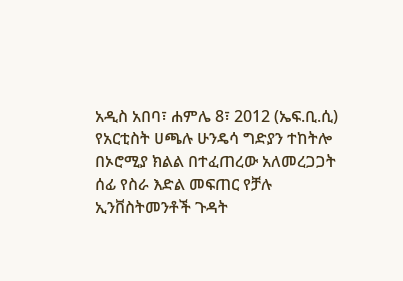አዲስ አበባ፣ ሐምሌ 8፣ 2012 (ኤፍ.ቢ.ሲ) የአርቲስት ሀጫሉ ሁንዴሳ ግድያን ተከትሎ በኦሮሚያ ክልል በተፈጠረው አለመረጋጋት ሰፊ የስራ እድል መፍጠር የቻሉ ኢንቨስትመንቶች ጉዳት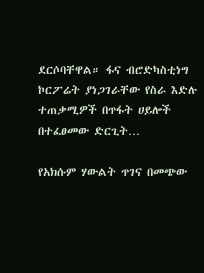ደርሶባቸዋል። ፋና ብሮድካስቲነግ ኮርፖሬት ያነጋገራቸው የስራ እድሉ ተጠቃሚዎች በጥፋት ሀይሎች በተፈፀመው ድርጊት…

የአክሱም ሃውልት ጥገና በመጭው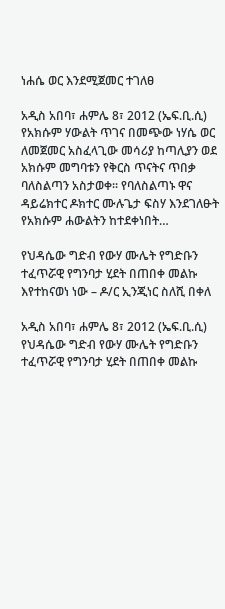ነሐሴ ወር እንደሚጀመር ተገለፀ

አዲስ አበባ፣ ሐምሌ 8፣ 2012 (ኤፍ.ቢ.ሲ) የአክሱም ሃውልት ጥገና በመጭው ነሃሴ ወር ለመጀመር አስፈላጊው መሳሪያ ከጣሊያን ወደ አክሱም መግባቱን የቅርስ ጥናትና ጥበቃ ባለስልጣን አስታወቀ። የባለስልጣኑ ዋና ዳይሬክተር ዶክተር ሙሉጌታ ፍስሃ እንደገለፁት የአክሱም ሐውልትን ከተደቀነበት…

የህዳሴው ግድብ የውሃ ሙሌት የግድቡን ተፈጥሯዊ የግንባታ ሂደት በጠበቀ መልኩ እየተከናወነ ነው – ዶ/ር ኢንጂነር ስለሺ በቀለ

አዲስ አበባ፣ ሐምሌ 8፣ 2012 (ኤፍ.ቢ.ሲ) የህዳሴው ግድብ የውሃ ሙሌት የግድቡን ተፈጥሯዊ የግንባታ ሂደት በጠበቀ መልኩ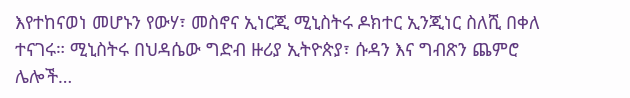እየተከናወነ መሆኑን የውሃ፣ መስኖና ኢነርጂ ሚኒስትሩ ዶክተር ኢንጂነር ስለሺ በቀለ ተናገሩ። ሚኒስትሩ በህዳሴው ግድብ ዙሪያ ኢትዮጵያ፣ ሱዳን እና ግብጽን ጨምሮ ሌሎች…